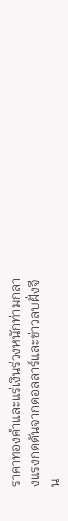ราคาทองคำและแร่เงินร่วงหนักท่ามกลางแรงกดดันจากดอลลาร์และข่าวลบฝั่งจีน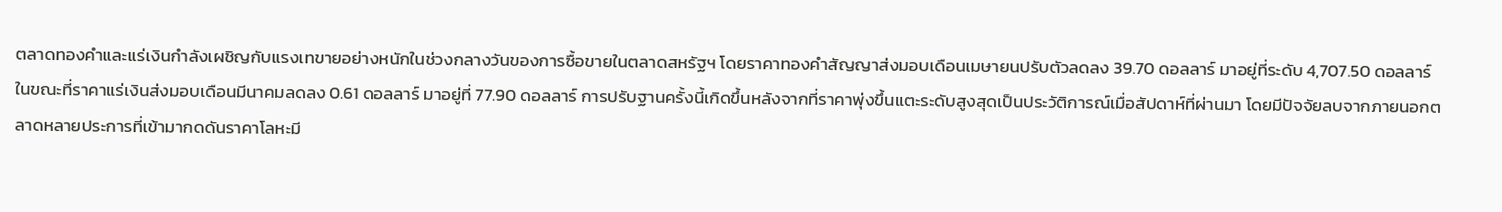ตลาดทองคำและแร่เงินกำลังเผชิญกับแรงเทขายอย่างหนักในช่วงกลางวันของการซื้อขายในตลาดสหรัฐฯ โดยราคาทองคำสัญญาส่งมอบเดือนเมษายนปรับตัวลดลง 39.70 ดอลลาร์ มาอยู่ที่ระดับ 4,707.50 ดอลลาร์ ในขณะที่ราคาแร่เงินส่งมอบเดือนมีนาคมลดลง 0.61 ดอลลาร์ มาอยู่ที่ 77.90 ดอลลาร์ การปรับฐานครั้งนี้เกิดขึ้นหลังจากที่ราคาพุ่งขึ้นแตะระดับสูงสุดเป็นประวัติการณ์เมื่อสัปดาห์ที่ผ่านมา โดยมีปัจจัยลบจากภายนอกตลาดหลายประการที่เข้ามากดดันราคาโลหะมี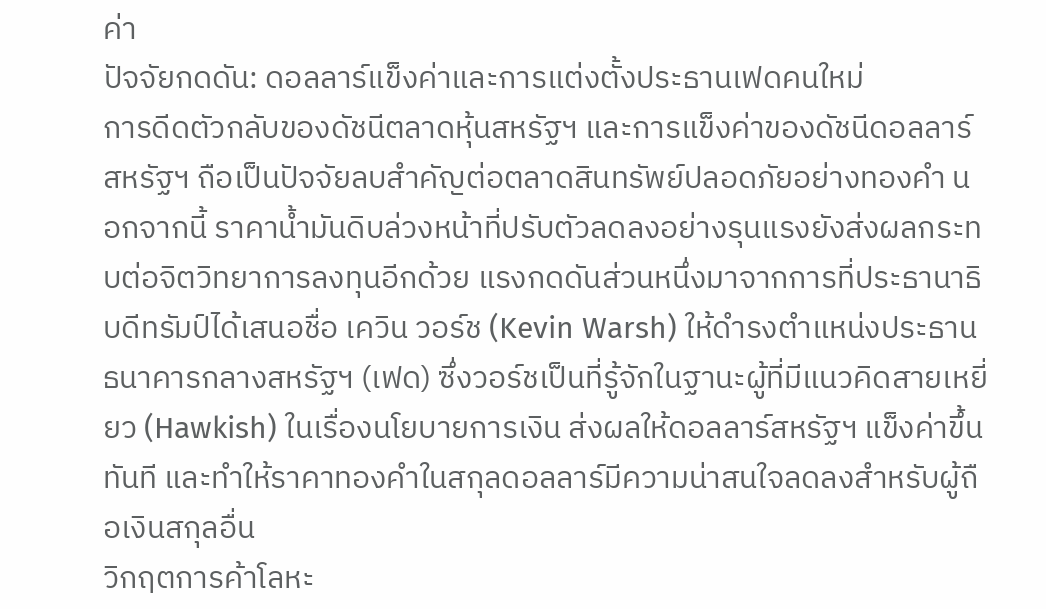ค่า
ปัจจัยกดดัน: ดอลลาร์แข็งค่าและการแต่งตั้งประธานเฟดคนใหม่
การดีดตัวกลับของดัชนีตลาดหุ้นสหรัฐฯ และการแข็งค่าของดัชนีดอลลาร์สหรัฐฯ ถือเป็นปัจจัยลบสำคัญต่อตลาดสินทรัพย์ปลอดภัยอย่างทองคำ นอกจากนี้ ราคาน้ำมันดิบล่วงหน้าที่ปรับตัวลดลงอย่างรุนแรงยังส่งผลกระทบต่อจิตวิทยาการลงทุนอีกด้วย แรงกดดันส่วนหนึ่งมาจากการที่ประธานาธิบดีทรัมป์ได้เสนอชื่อ เควิน วอร์ช (Kevin Warsh) ให้ดำรงตำแหน่งประธานธนาคารกลางสหรัฐฯ (เฟด) ซึ่งวอร์ชเป็นที่รู้จักในฐานะผู้ที่มีแนวคิดสายเหยี่ยว (Hawkish) ในเรื่องนโยบายการเงิน ส่งผลให้ดอลลาร์สหรัฐฯ แข็งค่าขึ้นทันที และทำให้ราคาทองคำในสกุลดอลลาร์มีความน่าสนใจลดลงสำหรับผู้ถือเงินสกุลอื่น
วิกฤตการค้าโลหะ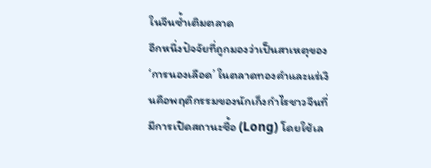ในจีนซ้ำเติมตลาด
อีกหนึ่งปัจจัยที่ถูกมองว่าเป็นสาเหตุของ ‘การนองเลือด’ ในตลาดทองคำและแร่เงินคือพฤติกรรมของนักเก็งกำไรชาวจีนที่มีการเปิดสถานะซื้อ (Long) โดยใช้เล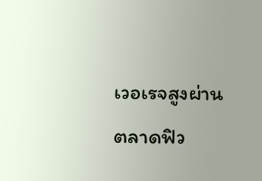เวอเรจสูงผ่านตลาดฟิว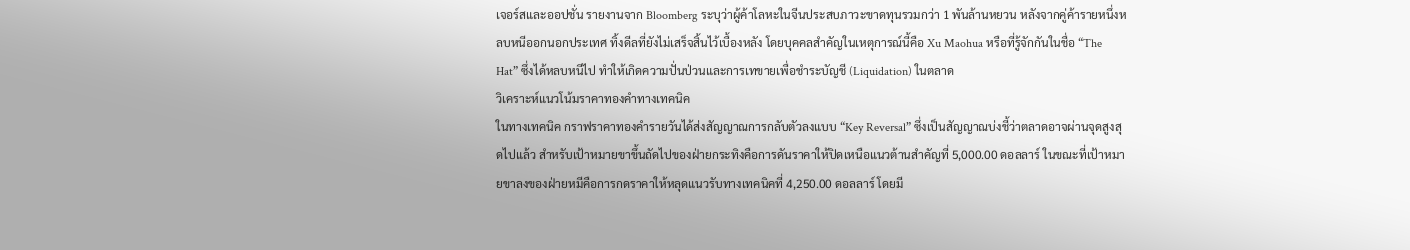เจอร์สและออปชั่น รายงานจาก Bloomberg ระบุว่าผู้ค้าโลหะในจีนประสบภาวะขาดทุนรวมกว่า 1 พันล้านหยวน หลังจากคู่ค้ารายหนึ่งหลบหนีออกนอกประเทศ ทิ้งดีลที่ยังไม่เสร็จสิ้นไว้เบื้องหลัง โดยบุคคลสำคัญในเหตุการณ์นี้คือ Xu Maohua หรือที่รู้จักกันในชื่อ “The Hat” ซึ่งได้หลบหนีไป ทำให้เกิดความปั่นป่วนและการเทขายเพื่อชำระบัญชี (Liquidation) ในตลาด
วิเคราะห์แนวโน้มราคาทองคำทางเทคนิค
ในทางเทคนิค กราฟราคาทองคำรายวันได้ส่งสัญญาณการกลับตัวลงแบบ “Key Reversal” ซึ่งเป็นสัญญาณบ่งชี้ว่าตลาดอาจผ่านจุดสูงสุดไปแล้ว สำหรับเป้าหมายขาขึ้นถัดไปของฝ่ายกระทิงคือการดันราคาให้ปิดเหนือแนวต้านสำคัญที่ 5,000.00 ดอลลาร์ ในขณะที่เป้าหมายขาลงของฝ่ายหมีคือการกดราคาให้หลุดแนวรับทางเทคนิคที่ 4,250.00 ดอลลาร์ โดยมี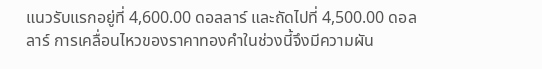แนวรับแรกอยู่ที่ 4,600.00 ดอลลาร์ และถัดไปที่ 4,500.00 ดอลลาร์ การเคลื่อนไหวของราคาทองคำในช่วงนี้จึงมีความผัน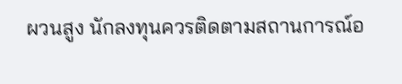ผวนสูง นักลงทุนควรติดตามสถานการณ์อ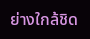ย่างใกล้ชิด